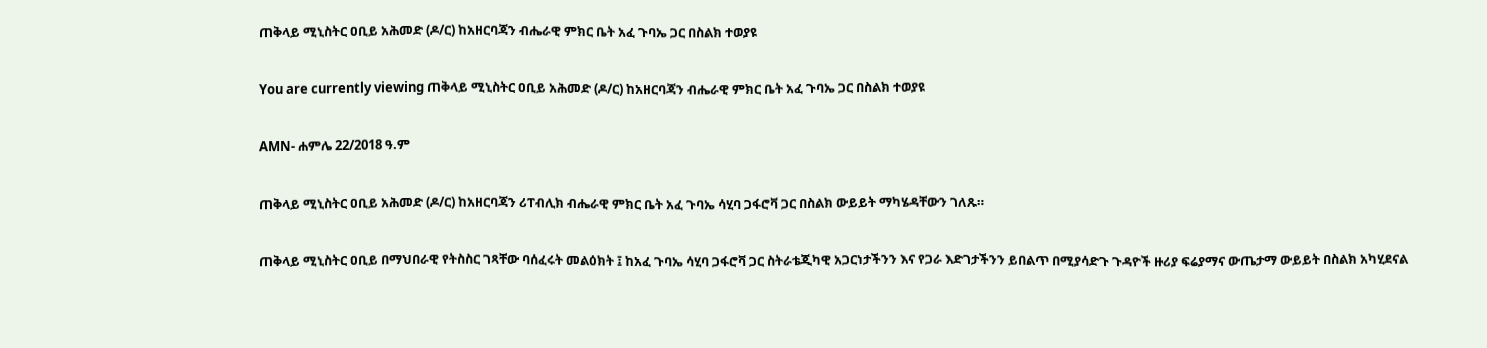ጠቅላይ ሚኒስትር ዐቢይ አሕመድ (ዶ/ር) ከአዘርባጃን ብሔራዊ ምክር ቤት አፈ ጉባኤ ጋር በስልክ ተወያዩ

You are currently viewing ጠቅላይ ሚኒስትር ዐቢይ አሕመድ (ዶ/ር) ከአዘርባጃን ብሔራዊ ምክር ቤት አፈ ጉባኤ ጋር በስልክ ተወያዩ

AMN- ሐምሌ 22/2018 ዓ.ም

ጠቅላይ ሚኒስትር ዐቢይ አሕመድ (ዶ/ር) ከአዘርባጃን ሪፐብሊክ ብሔራዊ ምክር ቤት አፈ ጉባኤ ሳሂባ ጋፋሮቫ ጋር በስልክ ውይይት ማካሄዳቸውን ገለጹ።

ጠቅላይ ሚኒስትር ዐቢይ በማህበራዊ የትስስር ገጻቸው ባሰፈሩት መልዕክት ፤ ከአፈ ጉባኤ ሳሂባ ጋፋሮቫ ጋር ስትራቴጂካዊ አጋርነታችንን እና የጋራ እድገታችንን ይበልጥ በሚያሳድጉ ጉዳዮች ዙሪያ ፍሬያማና ውጤታማ ውይይት በስልክ አካሂደናል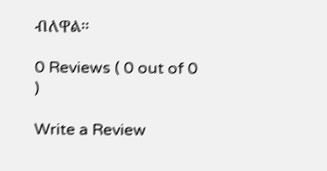ብለዋል፡፡

0 Reviews ( 0 out of 0 )

Write a Review